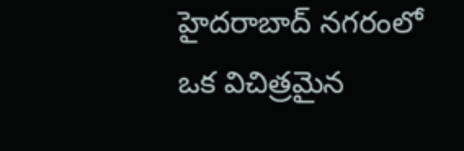హైదరాబాద్ నగరంలో ఒక విచిత్రమైన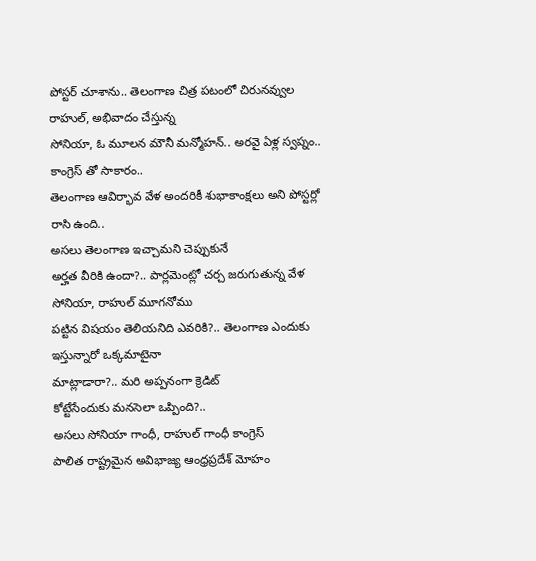పోస్టర్ చూశాను.. తెలంగాణ చిత్ర పటంలో చిరునవ్వుల రాహుల్, అభివాదం చేస్తున్న
సోనియా, ఓ మూలన మౌనీ మన్మోహన్.. అరవై ఏళ్ల స్వప్నం.. కాంగ్రెస్ తో సాకారం..
తెలంగాణ ఆవిర్భావ వేళ అందరికీ శుభాకాంక్షలు అని పోస్టర్లో రాసి ఉంది..
అసలు తెలంగాణ ఇచ్చామని చెప్పుకునే
అర్హత వీరికి ఉందా?.. పార్లమెంట్లో చర్చ జరుగుతున్న వేళ సోనియా, రాహుల్ మూగనోము
పట్టిన విషయం తెలియనిది ఎవరికి?.. తెలంగాణ ఎందుకు ఇస్తున్నారో ఒక్కమాటైనా
మాట్లాడారా?.. మరి అప్పనంగా క్రెడిట్
కోట్టేసేందుకు మనసెలా ఒప్పింది?..
అసలు సోనియా గాంధీ, రాహుల్ గాంధీ కాంగ్రెస్
పాలిత రాష్ట్రమైన అవిభాజ్య ఆంధ్రప్రదేశ్ మోహం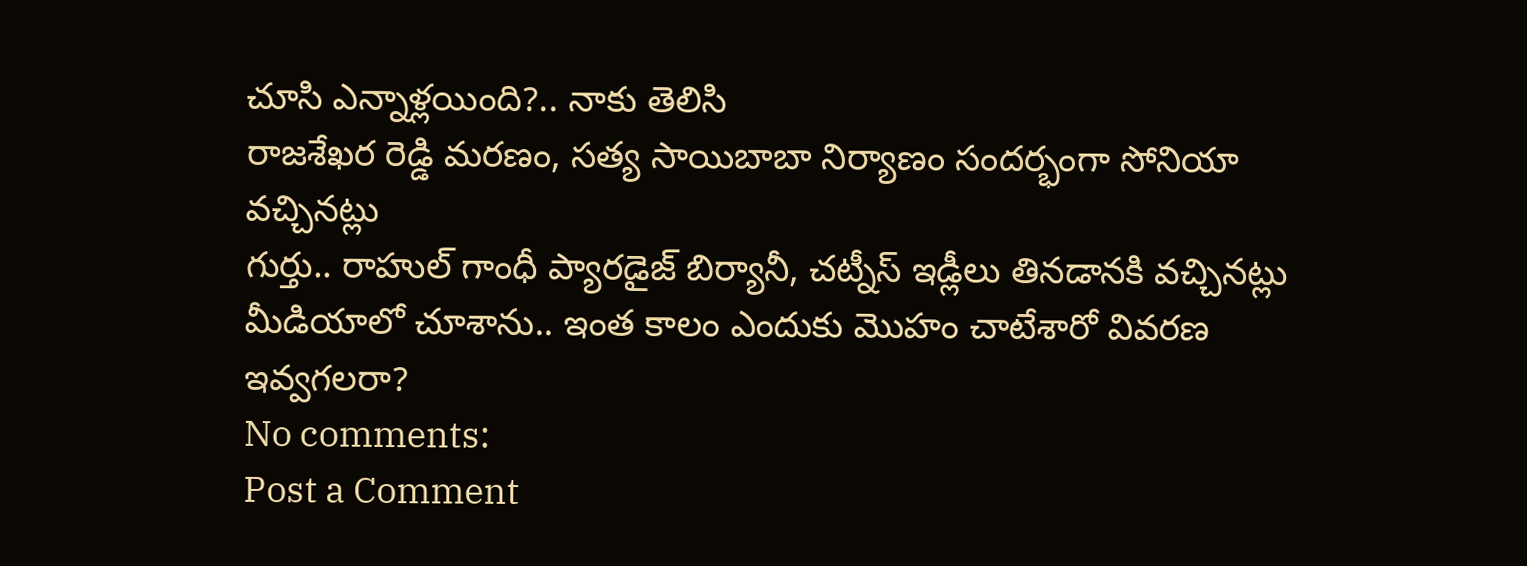చూసి ఎన్నాళ్లయింది?.. నాకు తెలిసి
రాజశేఖర రెడ్డి మరణం, సత్య సాయిబాబా నిర్యాణం సందర్భంగా సోనియా వచ్చినట్లు
గుర్తు.. రాహుల్ గాంధీ ప్యారడైజ్ బిర్యానీ, చట్నీస్ ఇడ్లీలు తినడానకి వచ్చినట్లు
మీడియాలో చూశాను.. ఇంత కాలం ఎందుకు మొహం చాటేశారో వివరణ ఇవ్వగలరా?
No comments:
Post a Comment